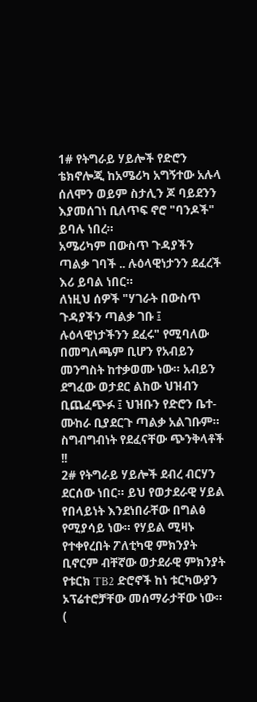1# የትግራይ ሃይሎች የድሮን ቴክኖሎጂ ከአሜሪካ አግኝተው አሉላ ሰለሞን ወይም ስታሊን ጆ ባይደንን እያመሰገነ ቢለጥፍ ኖሮ "ባንዶች" ይባሉ ነበረ።
አሜሪካም በውስጥ ጉዳያችን ጣልቃ ገባች .. ሉዕላዊነታንን ደፈረች እሪ ይባል ነበር።
ለነዚህ ሰዎች "ሃገራት በውስጥ ጉዳያችን ጣልቃ ገቡ ፤ ሉዕላዊነታችንን ደፈሩ" የሚባለው በመግለጫም ቢሆን የአብይን መንግስት ከተቃወሙ ነው። አብይን ደግፈው ወታደር ልከው ህዝብን ቢጨፈጭፉ ፤ ህዝቡን የድሮን ቤተ-ሙከራ ቢያደርጉ ጣልቃ አልገቡም። ስግብግብነት የደፈናቸው ጭንቅላቶች !!
2# የትግራይ ሃይሎች ደብረ ብርሃን ደርሰው ነበር። ይህ የወታደራዊ ሃይል የበላይነት እንደነበራቸው በግልፅ የሚያሳይ ነው። የሃይል ሚዛኑ የተቀየረበት ፖለቲካዊ ምክንያት ቢኖርም ብቸኛው ወታደራዊ ምክንያት የቱርክ TB2 ድሮኖች ከነ ቱርካውያን ኦፕሬተሮቻቸው መሰማራታቸው ነው።
(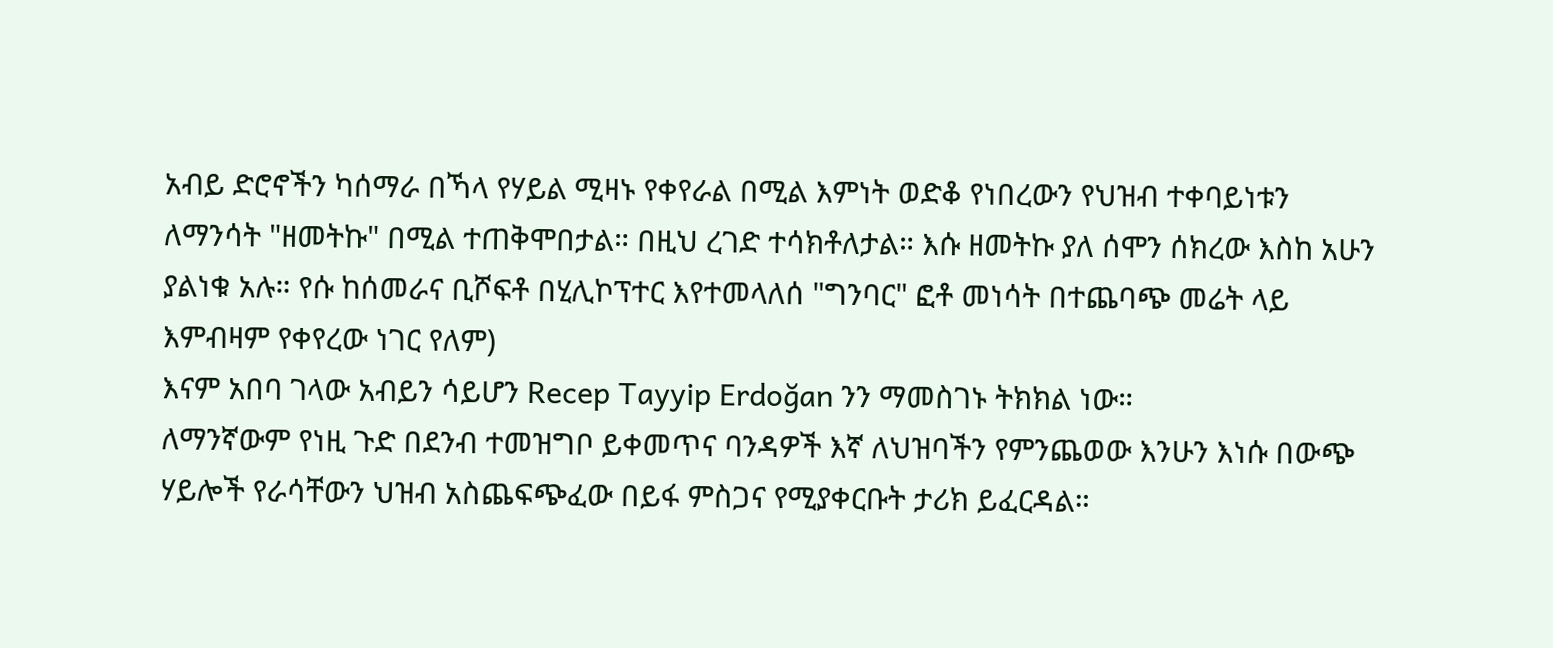አብይ ድሮኖችን ካሰማራ በኻላ የሃይል ሚዛኑ የቀየራል በሚል እምነት ወድቆ የነበረውን የህዝብ ተቀባይነቱን ለማንሳት "ዘመትኩ" በሚል ተጠቅሞበታል። በዚህ ረገድ ተሳክቶለታል። እሱ ዘመትኩ ያለ ሰሞን ሰክረው እስከ አሁን ያልነቁ አሉ። የሱ ከሰመራና ቢሾፍቶ በሂሊኮፕተር እየተመላለሰ "ግንባር" ፎቶ መነሳት በተጨባጭ መሬት ላይ እምብዛም የቀየረው ነገር የለም)
እናም አበባ ገላው አብይን ሳይሆን Recep Tayyip Erdoğan ንን ማመስገኑ ትክክል ነው።
ለማንኛውም የነዚ ጉድ በደንብ ተመዝግቦ ይቀመጥና ባንዳዎች እኛ ለህዝባችን የምንጨወው እንሁን እነሱ በውጭ ሃይሎች የራሳቸውን ህዝብ አስጨፍጭፈው በይፋ ምስጋና የሚያቀርቡት ታሪክ ይፈርዳል።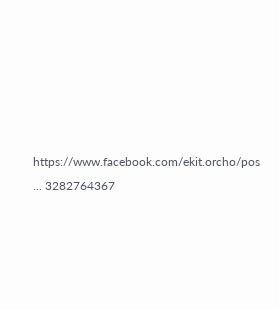https://www.facebook.com/ekit.orcho/pos ... 3282764367